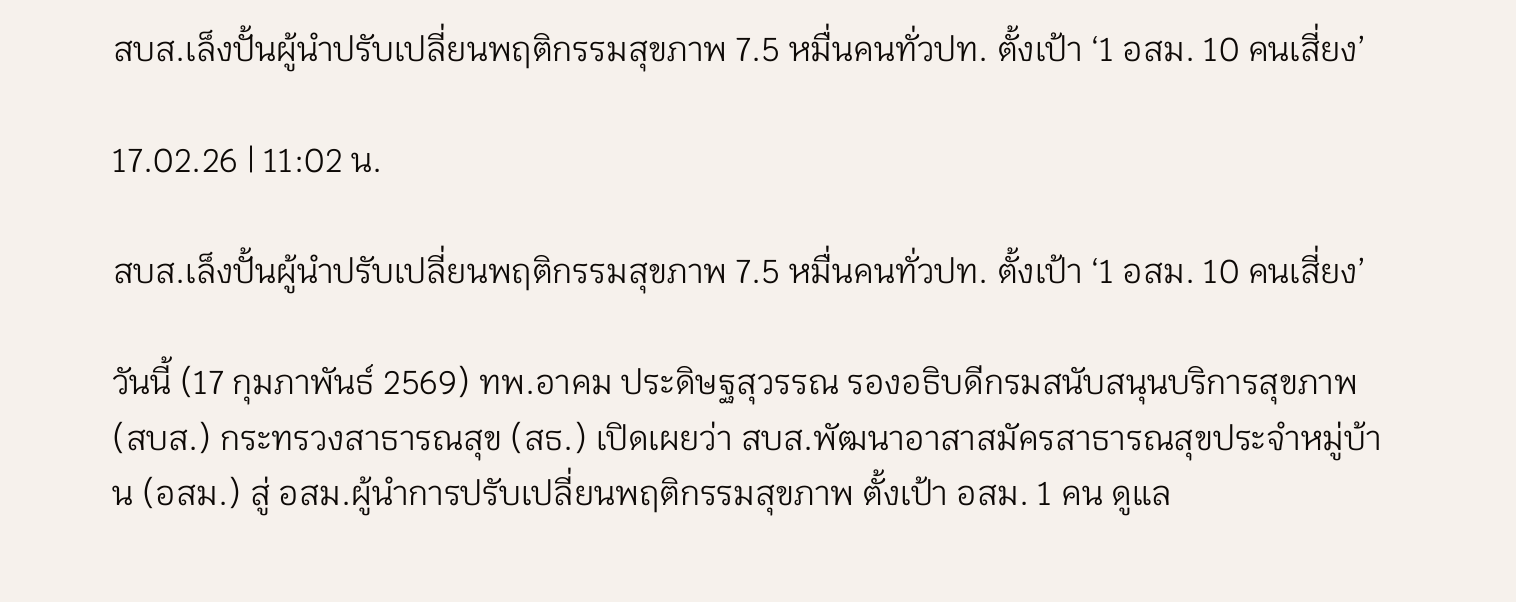สบส.เล็งปั้นผู้นำปรับเปลี่ยนพฤติกรรมสุขภาพ 7.5 หมื่นคนทั่วปท. ตั้งเป้า ‘1 อสม. 10 คนเสี่ยง’

17.02.26 | 11:02 น.

สบส.เล็งปั้นผู้นำปรับเปลี่ยนพฤติกรรมสุขภาพ 7.5 หมื่นคนทั่วปท. ตั้งเป้า ‘1 อสม. 10 คนเสี่ยง’

วันนี้ (17 กุมภาพันธ์ 2569) ทพ.อาคม ประดิษฐสุวรรณ รองอธิบดีกรมสนับสนุนบริการสุขภาพ (สบส.) กระทรวงสาธารณสุข (สธ.) เปิดเผยว่า สบส.พัฒนาอาสาสมัครสาธารณสุขประจำหมู่บ้าน (อสม.) สู่ อสม.ผู้นำการปรับเปลี่ยนพฤติกรรมสุขภาพ ตั้งเป้า อสม. 1 คน ดูแล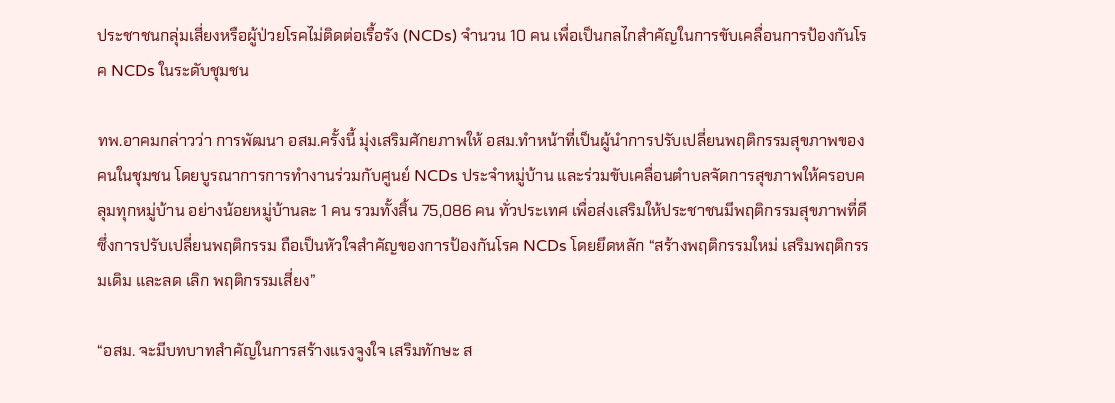ประชาชนกลุ่มเสี่ยงหรือผู้ป่วยโรคไม่ติดต่อเรื้อรัง (NCDs) จำนวน 10 คน เพื่อเป็นกลไกสำคัญในการขับเคลื่อนการป้องกันโรค NCDs ในระดับชุมชน

ทพ.อาคมกล่าวว่า การพัฒนา อสม.ครั้งนี้ มุ่งเสริมศักยภาพให้ อสม.ทำหน้าที่เป็นผู้นำการปรับเปลี่ยนพฤติกรรมสุขภาพของคนในชุมชน โดยบูรณาการการทำงานร่วมกับศูนย์ NCDs ประจำหมู่บ้าน และร่วมขับเคลื่อนตำบลจัดการสุขภาพให้ครอบคลุมทุกหมู่บ้าน อย่างน้อยหมู่บ้านละ 1 คน รวมทั้งสิ้น 75,086 คน ทั่วประเทศ เพื่อส่งเสริมให้ประชาชนมีพฤติกรรมสุขภาพที่ดี ซึ่งการปรับเปลี่ยนพฤติกรรม ถือเป็นหัวใจสำคัญของการป้องกันโรค NCDs โดยยึดหลัก “สร้างพฤติกรรมใหม่ เสริมพฤติกรรมเดิม และลด เลิก พฤติกรรมเสี่ยง”

“อสม. จะมีบทบาทสำคัญในการสร้างแรงจูงใจ เสริมทักษะ ส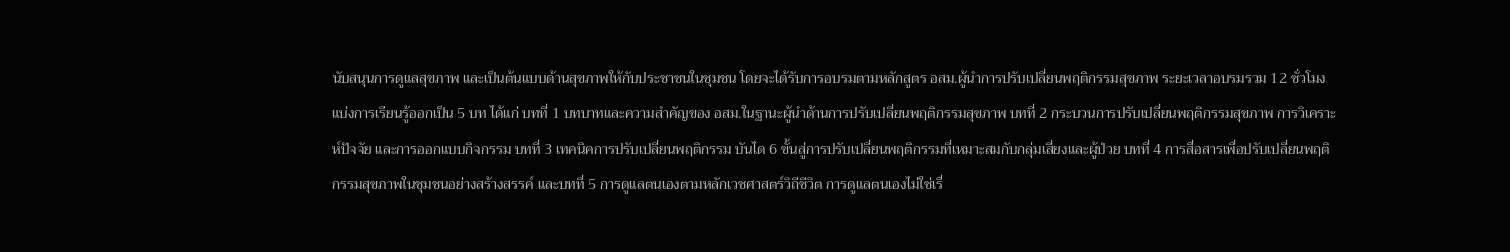นับสนุนการดูแลสุขภาพ และเป็นต้นแบบด้านสุขภาพให้กับประชาชนในชุมชน โดยจะได้รับการอบรมตามหลักสูตร อสม.ผู้นำการปรับเปลี่ยนพฤติกรรมสุขภาพ ระยะเวลาอบรมรวม 12 ชั่วโมง แบ่งการเรียนรู้ออกเป็น 5 บท ได้แก่ บทที่ 1 บทบาทและความสำคัญของ อสม.ในฐานะผู้นำด้านการปรับเปลี่ยนพฤติกรรมสุขภาพ บทที่ 2 กระบวนการปรับเปลี่ยนพฤติกรรมสุขภาพ การวิเคราะห์ปัจจัย และการออกแบบกิจกรรม บทที่ 3 เทคนิคการปรับเปลี่ยนพฤติกรรม บันได 6 ขั้นสู่การปรับเปลี่ยนพฤติกรรมที่เหมาะสมกับกลุ่มเสี่ยงและผู้ป่วย บทที่ 4 การสื่อสารเพื่อปรับเปลี่ยนพฤติกรรมสุขภาพในชุมชนอย่างสร้างสรรค์ และบทที่ 5 การดูแลตนเองตามหลักเวชศาสตร์วิถีชีวิต การดูแลตนเองไม่ใช่เรื่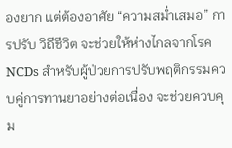องยาก แต่ต้องอาศัย “ความสม่ำเสมอ” การปรับ วิถีชีวิต จะช่วยให้ห่างไกลจากโรค NCDs สำหรับผู้ป่วยการปรับพฤติกรรมควบคู่การทานยาอย่างต่อเนื่อง จะช่วยควบคุม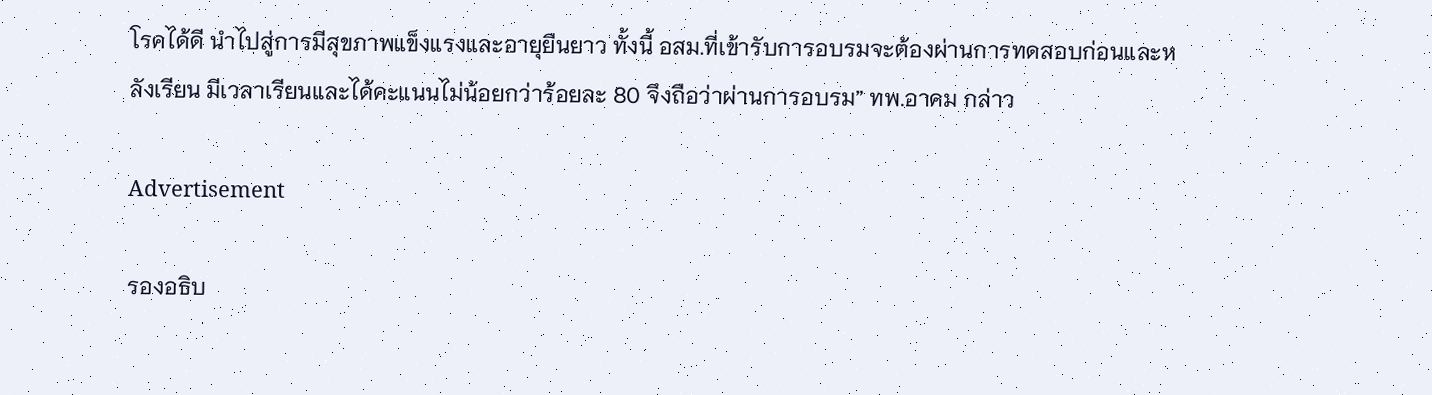โรคได้ดี นำไปสู่การมีสุขภาพแข็งแรงและอายุยืนยาว ทั้งนี้ อสม.ที่เข้ารับการอบรมจะต้องผ่านการทดสอบก่อนและหลังเรียน มีเวลาเรียนและได้คะแนนไม่น้อยกว่าร้อยละ 80 จึงถือว่าผ่านการอบรม” ทพ.อาคม กล่าว

Advertisement

รองอธิบ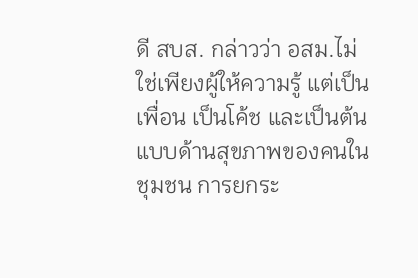ดี สบส. กล่าวว่า อสม.ไม่ใช่เพียงผู้ให้ความรู้ แต่เป็นเพื่อน เป็นโค้ช และเป็นต้นแบบด้านสุขภาพของคนในชุมชน การยกระ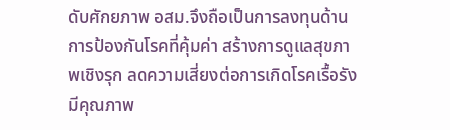ดับศักยภาพ อสม.จึงถือเป็นการลงทุนด้านการป้องกันโรคที่คุ้มค่า สร้างการดูแลสุขภาพเชิงรุก ลดความเสี่ยงต่อการเกิดโรคเรื้อรัง มีคุณภาพ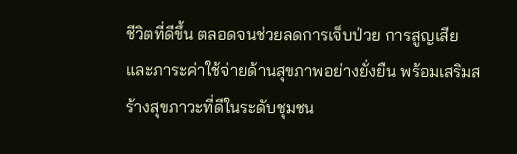ชีวิตที่ดีขึ้น ตลอดจนช่วยลดการเจ็บป่วย การสูญเสีย และภาระค่าใช้จ่ายด้านสุขภาพอย่างยั่งยืน พร้อมเสริมสร้างสุขภาวะที่ดีในระดับชุมชน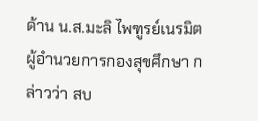ด้าน น.ส.มะลิ ไพฑูรย์เนรมิต ผู้อำนวยการกองสุขศึกษา กล่าวว่า สบ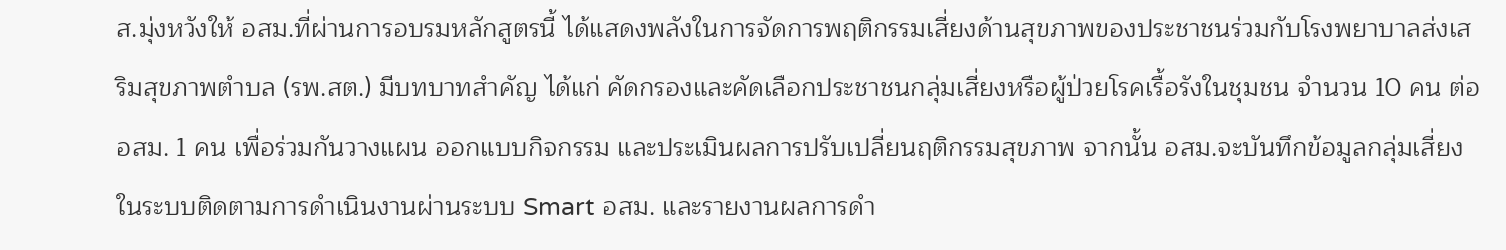ส.มุ่งหวังให้ อสม.ที่ผ่านการอบรมหลักสูตรนี้ ได้แสดงพลังในการจัดการพฤติกรรมเสี่ยงด้านสุขภาพของประชาชนร่วมกับโรงพยาบาลส่งเสริมสุขภาพตำบล (รพ.สต.) มีบทบาทสำคัญ ได้แก่ คัดกรองและคัดเลือกประชาชนกลุ่มเสี่ยงหรือผู้ป่วยโรคเรื้อรังในชุมชน จำนวน 10 คน ต่อ อสม. 1 คน เพื่อร่วมกันวางแผน ออกแบบกิจกรรม และประเมินผลการปรับเปลี่ยนฤติกรรมสุขภาพ จากนั้น อสม.จะบันทึกข้อมูลกลุ่มเสี่ยงในระบบติดตามการดำเนินงานผ่านระบบ Smart อสม. และรายงานผลการดำ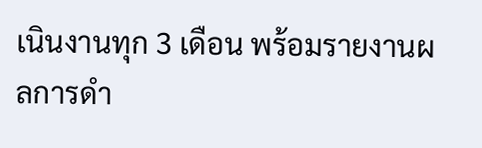เนินงานทุก 3 เดือน พร้อมรายงานผลการดำ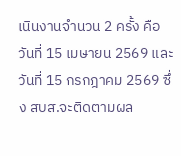เนินงานจำนวน 2 ครั้ง คือ วันที่ 15 เมษายน 2569 และวันที่ 15 กรกฎาคม 2569 ซึ่ง สบส.จะติดตามผล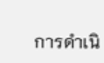การดำเนิ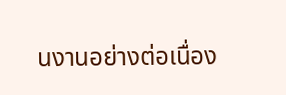นงานอย่างต่อเนื่อง